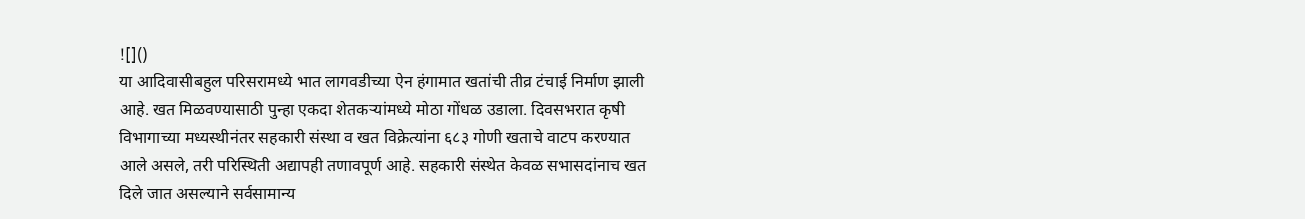![]()
या आदिवासीबहुल परिसरामध्ये भात लागवडीच्या ऐन हंगामात खतांची तीव्र टंचाई निर्माण झाली आहे. खत मिळवण्यासाठी पुन्हा एकदा शेतकऱ्यांमध्ये मोठा गोंधळ उडाला. दिवसभरात कृषी विभागाच्या मध्यस्थीनंतर सहकारी संस्था व खत विक्रेत्यांना ६८३ गोणी खताचे वाटप करण्यात आले असले, तरी परिस्थिती अद्यापही तणावपूर्ण आहे. सहकारी संस्थेत केवळ सभासदांनाच खत दिले जात असल्याने सर्वसामान्य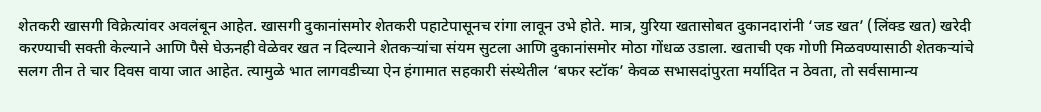शेतकरी खासगी विक्रेत्यांवर अवलंबून आहेत. खासगी दुकानांसमोर शेतकरी पहाटेपासूनच रांगा लावून उभे होते. मात्र, युरिया खतासोबत दुकानदारांनी ‘जड खत’ (लिंक्ड खत) खरेदी करण्याची सक्ती केल्याने आणि पैसे घेऊनही वेळेवर खत न दिल्याने शेतकऱ्यांचा संयम सुटला आणि दुकानांसमोर मोठा गोंधळ उडाला. खताची एक गोणी मिळवण्यासाठी शेतकऱ्यांचे सलग तीन ते चार दिवस वाया जात आहेत. त्यामुळे भात लागवडीच्या ऐन हंगामात सहकारी संस्थेतील ‘बफर स्टॉक’ केवळ सभासदांपुरता मर्यादित न ठेवता, तो सर्वसामान्य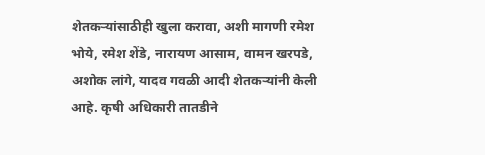शेतकऱ्यांसाठीही खुला करावा, अशी मागणी रमेश भोये, रमेश शेंडे, नारायण आसाम, वामन खरपडे, अशोक लांगे, यादव गवळी आदी शेतकऱ्यांनी केली आहे. कृषी अधिकारी तातडीने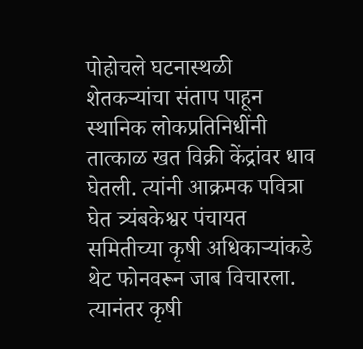पोहोचले घटनास्थळी शेतकऱ्यांचा संताप पाहून स्थानिक लोकप्रतिनिधींनी तात्काळ खत विक्री केंद्रांवर धाव घेतली. त्यांनी आक्रमक पवित्रा घेत त्र्यंबकेश्वर पंचायत समितीच्या कृषी अधिकाऱ्यांकडे थेट फोनवरून जाब विचारला. त्यानंतर कृषी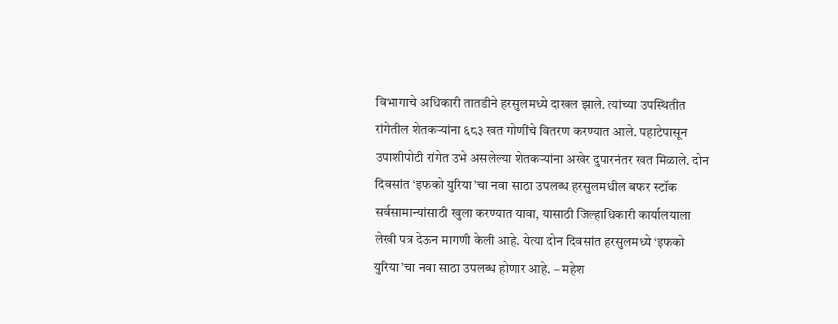विभागाचे अधिकारी तातडीने हरसुलमध्ये दाखल झाले. त्यांच्या उपस्थितीत रांगेतील शेतकऱ्यांना ६८३ खत गोणींचे वितरण करण्यात आले. पहाटेपासून उपाशीपोटी रांगेत उभे असलेल्या शेतकऱ्यांना अखेर दुपारनंतर खत मिळाले. दोन दिवसांत ‘इफको युरिया’चा नवा साठा उपलब्ध हरसुलमधील बफर स्टॉक सर्वसामान्यांसाठी खुला करण्यात यावा, यासाठी जिल्हाधिकारी कार्यालयाला लेखी पत्र देऊन मागणी केली आहे. येत्या दोन दिवसांत हरसुलमध्ये ‘इफको युरिया’चा नवा साठा उपलब्ध होणार आहे. – महेश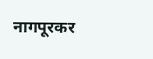नागपूरकर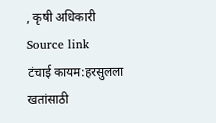, कृषी अधिकारी
Source link
टंचाई कायम:हरसुलला खतांसाठी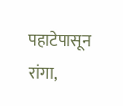पहाटेपासून रांगा,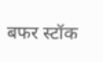बफर स्टॉक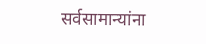सर्वसामान्यांना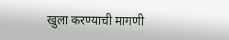खुला करण्याची मागणी